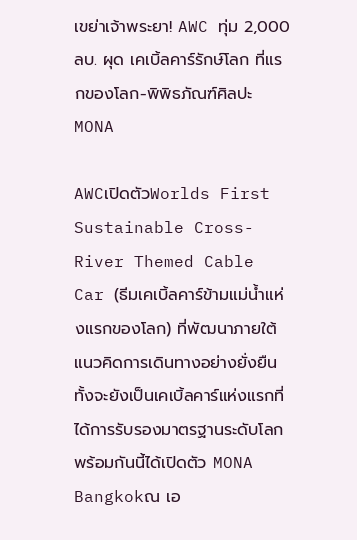เขย่าเจ้าพระยา! AWC ทุ่ม 2,000 ลบ. ผุด เคเบิ้ลคาร์รักษ์โลก ที่แรกของโลก-พิพิธภัณฑ์ศิลปะ MONA

AWCเปิดตัวWorlds First Sustainable Cross-River Themed Cable Car (ธีมเคเบิ้ลคาร์ข้ามแม่น้ำแห่งแรกของโลก) ที่พัฒนาภายใต้แนวคิดการเดินทางอย่างยั่งยืน ทั้งจะยังเป็นเคเบิ้ลคาร์แห่งแรกที่ได้การรับรองมาตรฐานระดับโลก พร้อมกันนี้ได้เปิดตัว MONA Bangkokณ เอ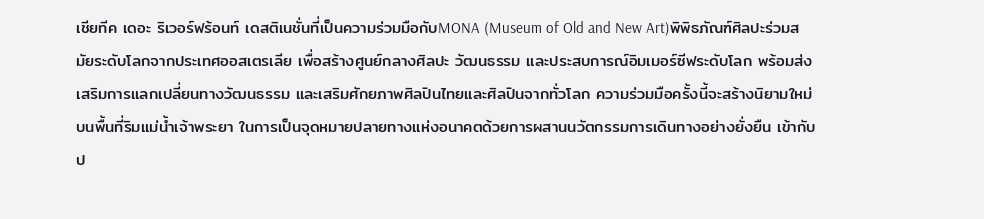เชียทีค เดอะ ริเวอร์ฟร้อนท์ เดสติเนชั่นที่เป็นความร่วมมือกับMONA (Museum of Old and New Art)พิพิธภัณฑ์ศิลปะร่วมสมัยระดับโลกจากประเทศออสเตรเลีย เพื่อสร้างศูนย์กลางศิลปะ วัฒนธรรม และประสบการณ์อิมเมอร์ซีฟระดับโลก พร้อมส่งเสริมการแลกเปลี่ยนทางวัฒนธรรม และเสริมศักยภาพศิลปินไทยและศิลปินจากทั่วโลก ความร่วมมือครั้งนี้จะสร้างนิยามใหม่บนพื้นที่ริมแม่น้ำเจ้าพระยา ในการเป็นจุดหมายปลายทางแห่งอนาคตด้วยการผสานนวัตกรรมการเดินทางอย่างยั่งยืน เข้ากับป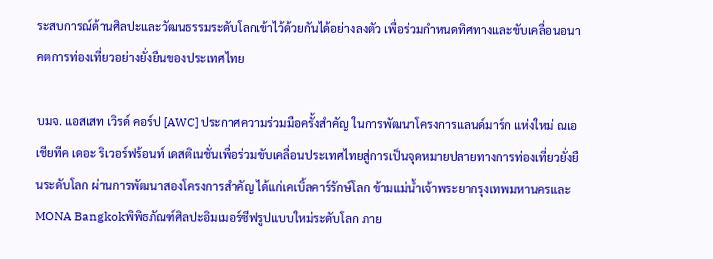ระสบการณ์ด้านศิลปะและวัฒนธรรมระดับโลกเข้าไว้ด้วยกันได้อย่างลงตัว เพื่อร่วมกำหนดทิศทางและขับเคลื่อนอนาคตการท่องเที่ยวอย่างยั่งยืนของประเทศไทย

บมจ. แอสเสท เวิรด์ คอร์ป [AWC] ประกาศความร่วมมือครั้งสำคัญ ในการพัฒนาโครงการแลนด์มาร์ก แห่งใหม่ ณเอเชียทีค เดอะ ริเวอร์ฟร้อนท์ เดสติเนชั่นเพื่อร่วมขับเคลื่อนประเทศไทยสู่การเป็นจุดหมายปลายทางการท่องเที่ยวยั่งยืนระดับโลก ผ่านการพัฒนาสองโครงการสำคัญ ได้แก่เคเบิ้ลคาร์รักษ์โลก ข้ามแม่น้ำเจ้าพระยากรุงเทพมหานครและMONA Bangkokพิพิธภัณฑ์ศิลปะอิมเมอร์ซีฟรูปแบบใหม่ระดับโลก ภาย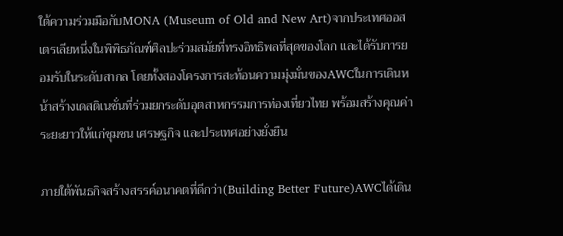ใต้ความร่วมมือกับMONA (Museum of Old and New Art)จากประเทศออสเตรเลียหนึ่งในพิพิธภัณฑ์ศิลปะร่วมสมัยที่ทรงอิทธิพลที่สุดของโลก และได้รับการยอมรับในระดับสากล โดยทั้งสองโครงการสะท้อนความมุ่งมั่นของAWCในการเดินหน้าสร้างเดสติเนชั่นที่ร่วมยกระดับอุตสาหกรรมการท่องเที่ยวไทย พร้อมสร้างคุณค่าระยะยาวให้แก่ชุมชน เศรษฐกิจ และประเทศอย่างยั่งยืน

ภายใต้พันธกิจสร้างสรรค์อนาคตที่ดีกว่า(Building Better Future)AWCได้เดิน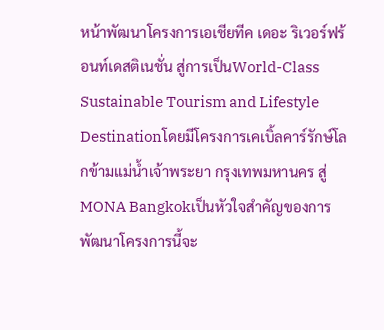หน้าพัฒนาโครงการเอเชียทีค เดอะ ริเวอร์ฟร้อนท์เดสติเนชั่น สู่การเป็นWorld-Class Sustainable Tourism and Lifestyle Destinationโดยมีโครงการเคเบิ้ลคาร์รักษ์โลกข้ามแม่น้ำเจ้าพระยา กรุงเทพมหานคร สู่MONA Bangkokเป็นหัวใจสำคัญของการพัฒนาโครงการนี้จะ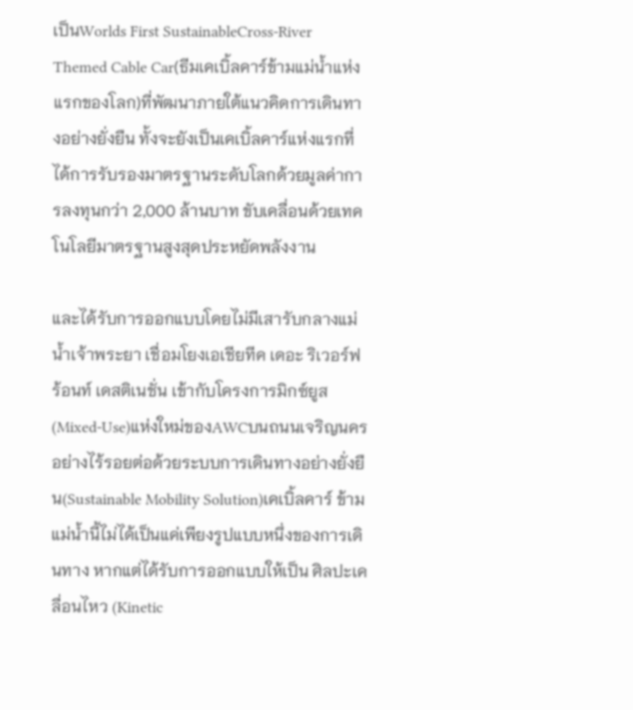เป็นWorlds First SustainableCross-River Themed Cable Car(ธีมเคเบิ้ลคาร์ข้ามแม่น้ำแห่งแรกของโลก)ที่พัฒนาภายใต้แนวคิดการเดินทางอย่างยั่งยืน ทั้งจะยังเป็นเคเบิ้ลคาร์แห่งแรกที่ได้การรับรองมาตรฐานระดับโลกด้วยมูลค่าการลงทุนกว่า 2,000 ล้านบาท ขับเคลื่อนด้วยเทคโนโลยีมาตรฐานสูงสุดประหยัดพลังงาน

และได้รับการออกแบบโดยไม่มีเสารับกลางแม่น้ำเจ้าพระยา เชื่อมโยงเอเชียทีค เดอะ ริเวอร์ฟร้อนท์ เดสติเนชั่น เข้ากับโครงการมิกซ์ยูส(Mixed-Use)แห่งใหม่ของAWCบนถนนเจริญนครอย่างไร้รอยต่อด้วยระบบการเดินทางอย่างยั่งยืน(Sustainable Mobility Solution)เคเบิ้ลคาร์ ข้ามแม่น้ำนี้ไม่ได้เป็นแค่เพียงรูปแบบหนึ่งของการเดินทาง หากแต่ได้รับการออกแบบให้เป็น ศิลปะเคลื่อนไหว (Kinetic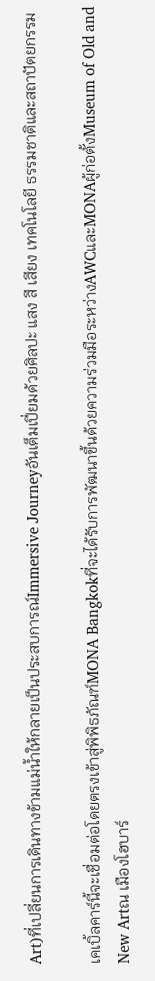Art)ที่เปลี่ยนการเดินทางข้ามแม่น้ำให้กลายเป็นประสบการณ์Immersive Journeyอันเต็มเปี่ยมด้วยศิลปะ แสง สี เสียง เทคโนโลยี ธรรมชาติและสถาปัตยกรรม

เคเบิ้ลคาร์นี้จะเชื่อมต่อโดยตรงเข้าสู่พิพิธภัณฑ์MONA Bangkokที่จะได้รับการพัฒนาขึ้นด้วยความร่วมมือระหว่างAWCและMONAผู้ก่อตั้งMuseum of Old and New Artณ เมืองโฮบาร์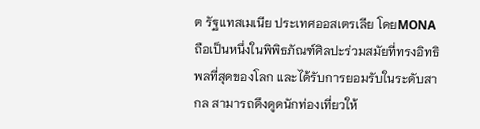ต รัฐแทสเมเนีย ประเทศออสเตรเลีย โดยMONAถือเป็นหนึ่งในพิพิธภัณฑ์ศิลปะร่วมสมัยที่ทรงอิทธิพลที่สุดของโลก และได้รับการยอมรับในระดับสากล สามารถดึงดูดนักท่องเที่ยวให้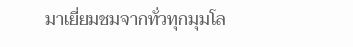มาเยี่ยมชมจากทั่วทุกมุมโล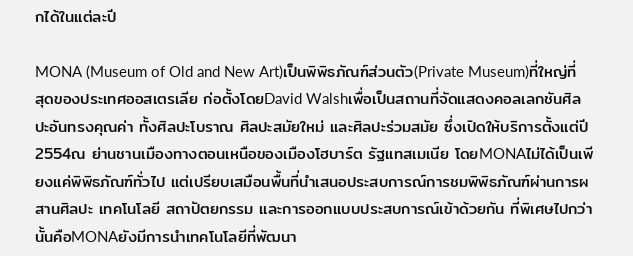กได้ในแต่ละปี

MONA (Museum of Old and New Art)เป็นพิพิธภัณฑ์ส่วนตัว(Private Museum)ที่ใหญ่ที่สุดของประเทศออสเตรเลีย ก่อตั้งโดยDavid Walshเพื่อเป็นสถานที่จัดแสดงคอลเลกชันศิลปะอันทรงคุณค่า ทั้งศิลปะโบราณ ศิลปะสมัยใหม่ และศิลปะร่วมสมัย ซึ่งเปิดให้บริการตั้งแต่ปี2554ณ ย่านชานเมืองทางตอนเหนือของเมืองโฮบาร์ต รัฐแทสเมเนีย โดยMONAไม่ได้เป็นเพียงแค่พิพิธภัณฑ์ทั่วไป แต่เปรียบเสมือนพื้นที่นำเสนอประสบการณ์การชมพิพิธภัณฑ์ผ่านการผสานศิลปะ เทคโนโลยี สถาปัตยกรรม และการออกแบบประสบการณ์เข้าด้วยกัน ที่พิเศษไปกว่านั้นคือMONAยังมีการนำเทคโนโลยีที่พัฒนา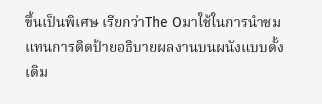ขึ้นเป็นพิเศษ เรียกว่าThe Oมาใช้ในการนำชมแทนการติดป้ายอธิบายผลงานบนผนังแบบดั้งเดิม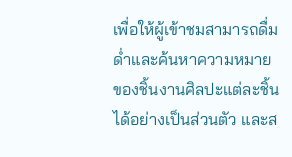เพื่อให้ผู้เข้าชมสามารถดื่มด่ำและค้นหาความหมายของชิ้นงานศิลปะแต่ละชิ้นได้อย่างเป็นส่วนตัว และส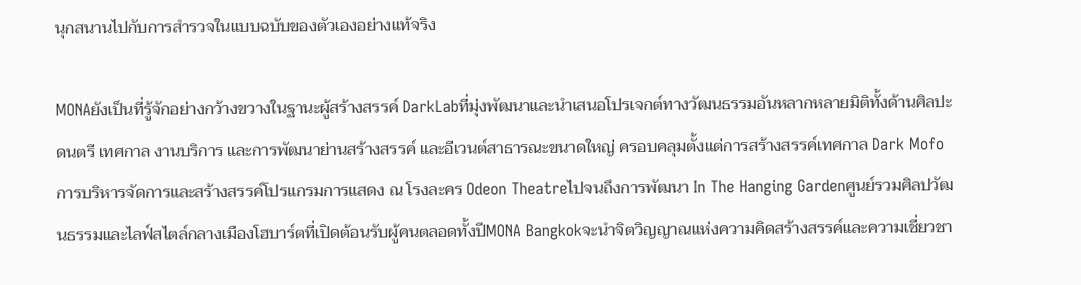นุกสนานไปกับการสำรวจในแบบฉบับของตัวเองอย่างแท้จริง

MONAยังเป็นที่รู้จักอย่างกว้างขวางในฐานะผู้สร้างสรรค์ DarkLabที่มุ่งพัฒนาและนำเสนอโปรเจกต์ทางวัฒนธรรมอันหลากหลายมิติทั้งด้านศิลปะ ดนตรี เทศกาล งานบริการ และการพัฒนาย่านสร้างสรรค์ และอีเวนต์สาธารณะขนาดใหญ่ ครอบคลุมตั้งแต่การสร้างสรรค์เทศกาล Dark Mofoการบริหารจัดการและสร้างสรรค์โปรแกรมการแสดง ณ โรงละคร Odeon Theatreไปจนถึงการพัฒนา In The Hanging Gardenศูนย์รวมศิลปวัฒนธรรมและไลฟ์สไตล์กลางเมืองโฮบาร์ตที่เปิดต้อนรับผู้คนตลอดทั้งปีMONA Bangkokจะนำจิตวิญญาณแห่งความคิดสร้างสรรค์และความเชี่ยวชา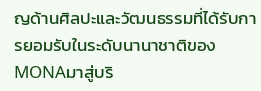ญด้านศิลปะและวัฒนธรรมที่ได้รับการยอมรับในระดับนานาชาติของMONAมาสู่บริ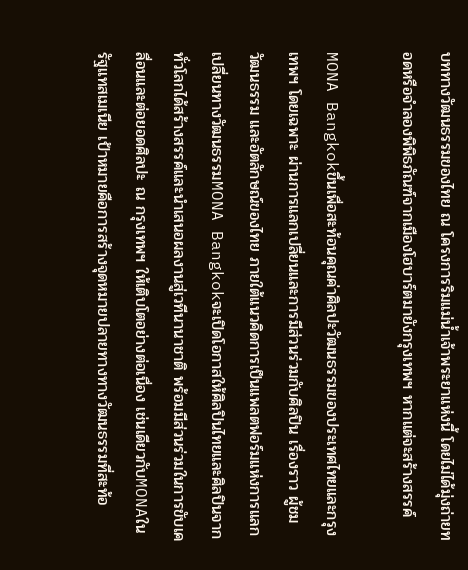บททางวัฒนธรรมของไทย ณ โครงการริมแม่น้ำเจ้าพระยาแห่งนี้ โดยไม่ได้มุ่งถ่ายทอดหรือจำลองพิพิธภัณฑ์จากเมืองโฮบาร์ตมายังกรุงเทพฯ หากแต่จะสร้างสรรค์

MONA Bangkokขึ้นเพื่อสะท้อนคุณค่าศิลปะวัฒนธรรมของประเทศไทยและกรุงเทพฯ โดยเฉพาะ ผ่านการแลกเปลี่ยนและการมีส่วนร่วมกับศิลปิน เรื่องราว ผู้ชม วัฒนธรรม และอัตลักษณ์ของไทย ภายใต้แนวคิดการเป็นแพลตฟอร์มแห่งการแลกเปลี่ยนทางวัฒนธรรมMONA Bangkokจะเปิดโอกาสให้ศิลปินไทยและศิลปินจากทั่วโลกได้สร้างสรรค์และนำเสนอผลงานสู่เวทีนานาชาติ พร้อมมีส่วนร่วมในการขับเคลื่อนและต่อยอดศิลปะ ณ กรุงเทพฯ ให้เติบโตอย่างต่อเนื่อง เช่นเดียวกับMONAในรัฐแทสเมเนีย เป้าหมายคือการสร้างจุดหมายปลายทางทางวัฒนธรรมที่สะท้อ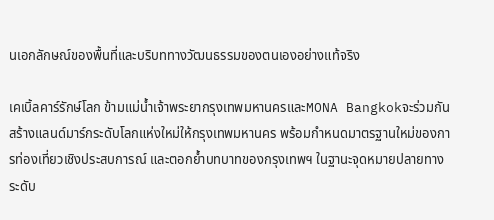นเอกลักษณ์ของพื้นที่และบริบททางวัฒนธรรมของตนเองอย่างแท้จริง

เคเบิ้ลคาร์รักษ์โลก ข้ามแม่น้ำเจ้าพระยากรุงเทพมหานครและMONA Bangkokจะร่วมกันสร้างแลนด์มาร์กระดับโลกแห่งใหม่ให้กรุงเทพมหานคร พร้อมกำหนดมาตรฐานใหม่ของการท่องเที่ยวเชิงประสบการณ์ และตอกย้ำบทบาทของกรุงเทพฯ ในฐานะจุดหมายปลายทางระดับ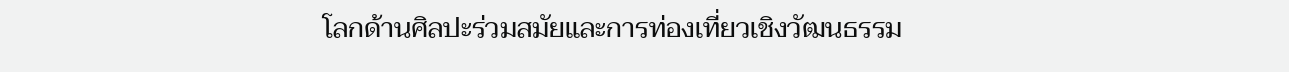โลกด้านศิลปะร่วมสมัยและการท่องเที่ยวเชิงวัฒนธรรม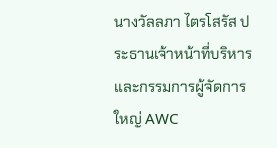นางวัลลภา ไตรโสรัส ประธานเจ้าหน้าที่บริหารและกรรมการผู้จัดการใหญ่ AWC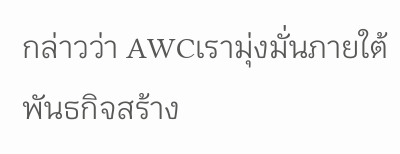กล่าวว่า AWCเรามุ่งมั่นภายใต้พันธกิจสร้าง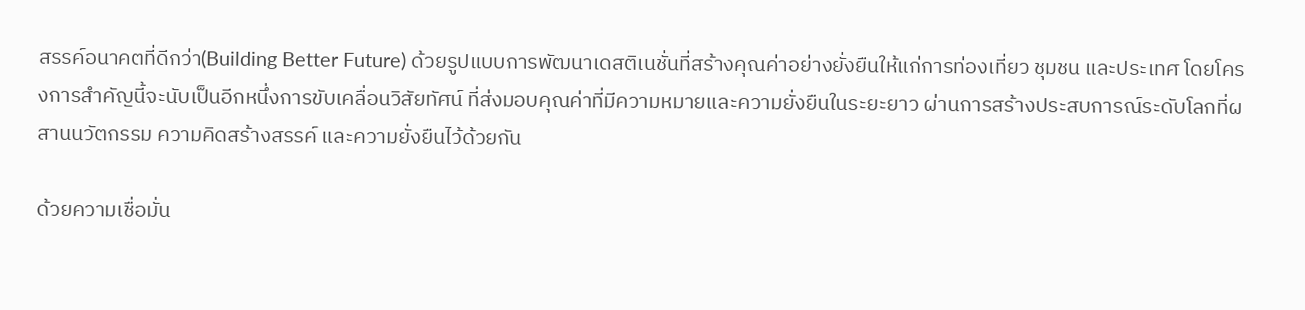สรรค์อนาคตที่ดีกว่า(Building Better Future) ด้วยรูปแบบการพัฒนาเดสติเนชั่นที่สร้างคุณค่าอย่างยั่งยืนให้แก่การท่องเที่ยว ชุมชน และประเทศ โดยโครงการสำคัญนี้จะนับเป็นอีกหนึ่งการขับเคลื่อนวิสัยทัศน์ ที่ส่งมอบคุณค่าที่มีความหมายและความยั่งยืนในระยะยาว ผ่านการสร้างประสบการณ์ระดับโลกที่ผสานนวัตกรรม ความคิดสร้างสรรค์ และความยั่งยืนไว้ด้วยกัน

ด้วยความเชื่อมั่น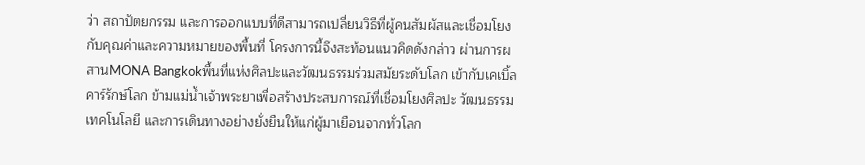ว่า สถาปัตยกรรม และการออกแบบที่ดีสามารถเปลี่ยนวิธีที่ผู้คนสัมผัสและเชื่อมโยงกับคุณค่าและความหมายของพื้นที่ โครงการนี้จึงสะท้อนแนวคิดดังกล่าว ผ่านการผสานMONA Bangkokพื้นที่แห่งศิลปะและวัฒนธรรมร่วมสมัยระดับโลก เข้ากับเคเบิ้ลคาร์รักษ์โลก ข้ามแม่น้ำเจ้าพระยาเพื่อสร้างประสบการณ์ที่เชื่อมโยงศิลปะ วัฒนธรรม เทคโนโลยี และการเดินทางอย่างยั่งยืนให้แก่ผู้มาเยือนจากทั่วโลก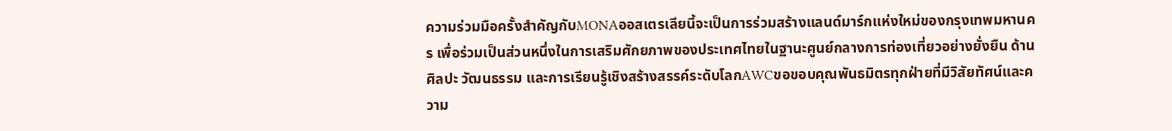ความร่วมมือครั้งสำคัญกับMONAออสเตรเลียนี้จะเป็นการร่วมสร้างแลนด์มาร์กแห่งใหม่ของกรุงเทพมหานคร เพื่อร่วมเป็นส่วนหนึ่งในการเสริมศักยภาพของประเทศไทยในฐานะศูนย์กลางการท่องเที่ยวอย่างยั่งยืน ด้านศิลปะ วัฒนธรรม และการเรียนรู้เชิงสร้างสรรค์ระดับโลกAWCขอขอบคุณพันธมิตรทุกฝ่ายที่มีวิสัยทัศน์และความ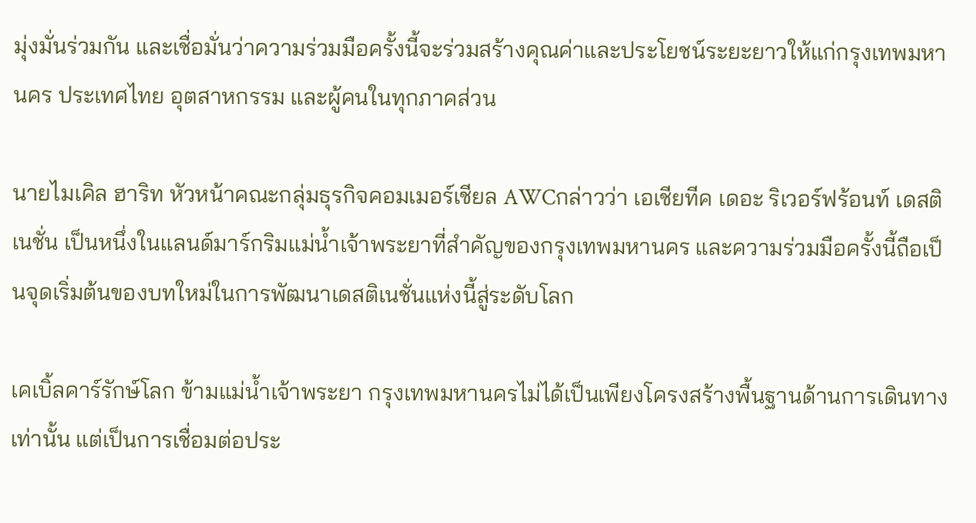มุ่งมั่นร่วมกัน และเชื่อมั่นว่าความร่วมมือครั้งนี้จะร่วมสร้างคุณค่าและประโยชน์ระยะยาวให้แก่กรุงเทพมหานคร ประเทศไทย อุตสาหกรรม และผู้คนในทุกภาคส่วน

นายไมเคิล ฮาริท หัวหน้าคณะกลุ่มธุรกิจคอมเมอร์เชียล AWCกล่าวว่า เอเชียทีค เดอะ ริเวอร์ฟร้อนท์ เดสติเนชั่น เป็นหนึ่งในแลนด์มาร์กริมแม่น้ำเจ้าพระยาที่สำคัญของกรุงเทพมหานคร และความร่วมมือครั้งนี้ถือเป็นจุดเริ่มต้นของบทใหม่ในการพัฒนาเดสติเนชั่นแห่งนี้สู่ระดับโลก

เคเบิ้ลคาร์รักษ์โลก ข้ามแม่น้ำเจ้าพระยา กรุงเทพมหานครไม่ได้เป็นเพียงโครงสร้างพื้นฐานด้านการเดินทางเท่านั้น แต่เป็นการเชื่อมต่อประ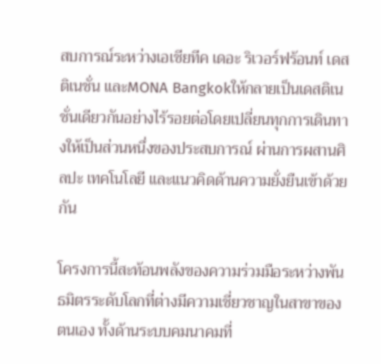สบการณ์ระหว่างเอเชียทีค เดอะ ริเวอร์ฟร้อนท์ เดสติเนชั่น และMONA Bangkokให้กลายเป็นเดสติเนชั่นเดียวกันอย่างไร้รอยต่อโดยเปลี่ยนทุกการเดินทางให้เป็นส่วนหนึ่งของประสบการณ์ ผ่านการผสานศิลปะ เทคโนโลยี และแนวคิดด้านความยั่งยืนเข้าด้วยกัน

โครงการนี้สะท้อนพลังของความร่วมมือระหว่างพันธมิตรระดับโลกที่ต่างมีความเชี่ยวชาญในสาขาของตนเอง ทั้งด้านระบบคมนาคมที่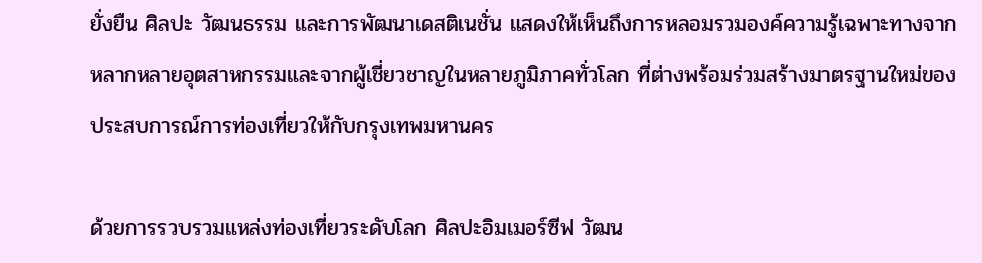ยั่งยืน ศิลปะ วัฒนธรรม และการพัฒนาเดสติเนชั่น แสดงให้เห็นถึงการหลอมรวมองค์ความรู้เฉพาะทางจากหลากหลายอุตสาหกรรมและจากผู้เชี่ยวชาญในหลายภูมิภาคทั่วโลก ที่ต่างพร้อมร่วมสร้างมาตรฐานใหม่ของประสบการณ์การท่องเที่ยวให้กับกรุงเทพมหานคร

ด้วยการรวบรวมแหล่งท่องเที่ยวระดับโลก ศิลปะอิมเมอร์ซีฟ วัฒน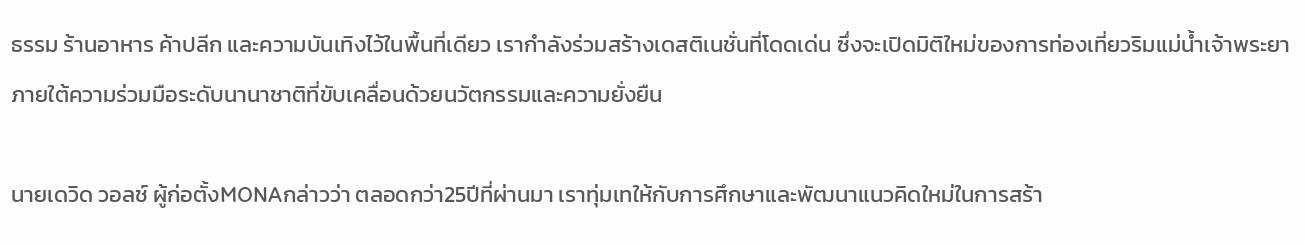ธรรม ร้านอาหาร ค้าปลีก และความบันเทิงไว้ในพื้นที่เดียว เรากำลังร่วมสร้างเดสติเนชั่นที่โดดเด่น ซึ่งจะเปิดมิติใหม่ของการท่องเที่ยวริมแม่น้ำเจ้าพระยา ภายใต้ความร่วมมือระดับนานาชาติที่ขับเคลื่อนด้วยนวัตกรรมและความยั่งยืน

นายเดวิด วอลช์ ผู้ก่อตั้งMONAกล่าวว่า ตลอดกว่า25ปีที่ผ่านมา เราทุ่มเทให้กับการศึกษาและพัฒนาแนวคิดใหม่ในการสร้า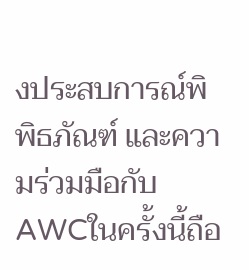งประสบการณ์พิพิธภัณฑ์ และความร่วมมือกับAWCในครั้งนี้ถือ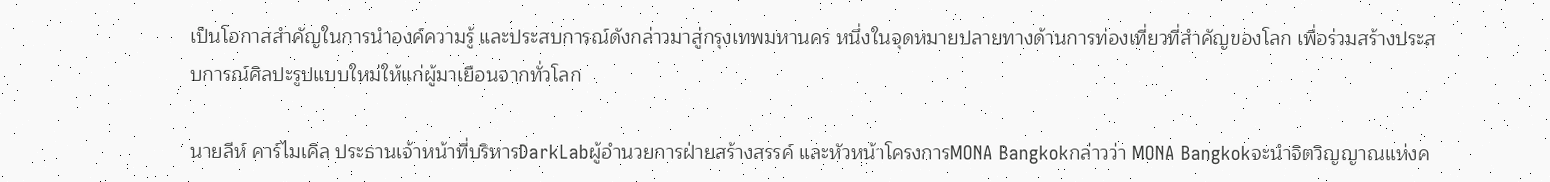เป็นโอกาสสำคัญในการนำองค์ความรู้ และประสบการณ์ดังกล่าวมาสู่กรุงเทพมหานคร หนึ่งในจุดหมายปลายทางด้านการท่องเที่ยวที่สำคัญของโลก เพื่อร่วมสร้างประสบการณ์ศิลปะรูปแบบใหม่ให้แก่ผู้มาเยือนจากทั่วโลก

นายลีห์ คาร์ไมเคิล ประธานเจ้าหน้าที่บริหารDarkLabผู้อำนวยการฝ่ายสร้างสรรค์ และหัวหน้าโครงการMONA Bangkokกล่าวว่า MONA Bangkokจะนำจิตวิญญาณแห่งค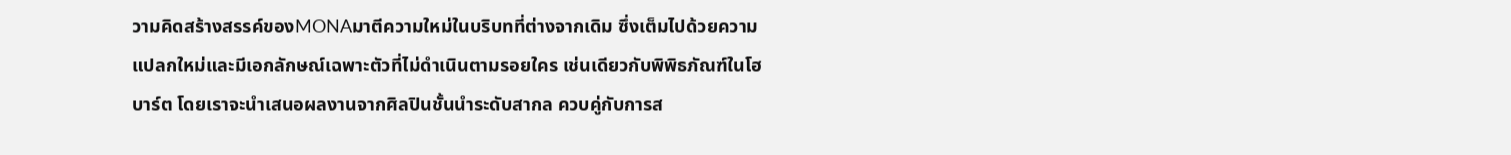วามคิดสร้างสรรค์ของMONAมาตีความใหม่ในบริบทที่ต่างจากเดิม ซึ่งเต็มไปด้วยความแปลกใหม่และมีเอกลักษณ์เฉพาะตัวที่ไม่ดำเนินตามรอยใคร เช่นเดียวกับพิพิธภัณฑ์ในโฮบาร์ต โดยเราจะนำเสนอผลงานจากศิลปินชั้นนำระดับสากล ควบคู่กับการส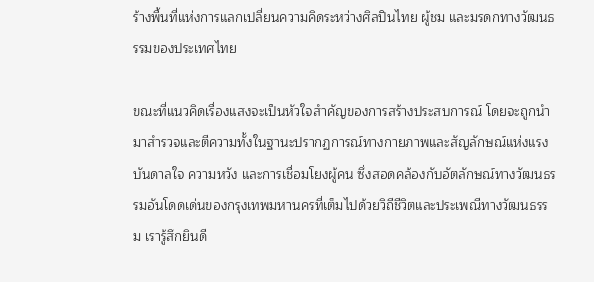ร้างพื้นที่แห่งการแลกเปลี่ยนความคิดระหว่างศิลปินไทย ผู้ชม และมรดกทางวัฒนธรรมของประเทศไทย

ขณะที่แนวคิดเรื่องแสงจะเป็นหัวใจสำคัญของการสร้างประสบการณ์ โดยจะถูกนำมาสำรวจและตีความทั้งในฐานะปรากฏการณ์ทางกายภาพและสัญลักษณ์แห่งแรงบันดาลใจ ความหวัง และการเชื่อมโยงผู้คน ซึ่งสอดคล้องกับอัตลักษณ์ทางวัฒนธรรมอันโดดเด่นของกรุงเทพมหานครที่เต็มไปด้วยวิถีชีวิตและประเพณีทางวัฒนธรรม เรารู้สึกยินดี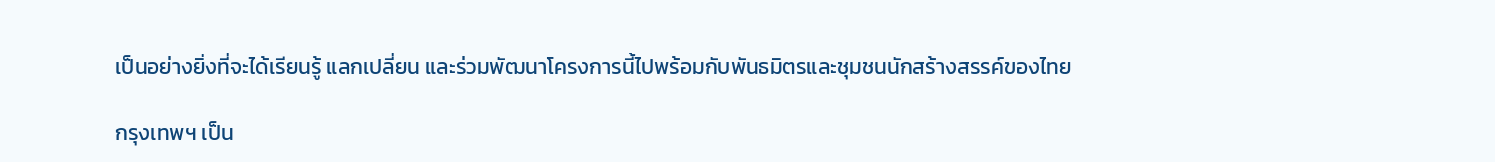เป็นอย่างยิ่งที่จะได้เรียนรู้ แลกเปลี่ยน และร่วมพัฒนาโครงการนี้ไปพร้อมกับพันธมิตรและชุมชนนักสร้างสรรค์ของไทย

กรุงเทพฯ เป็น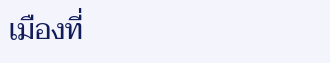เมืองที่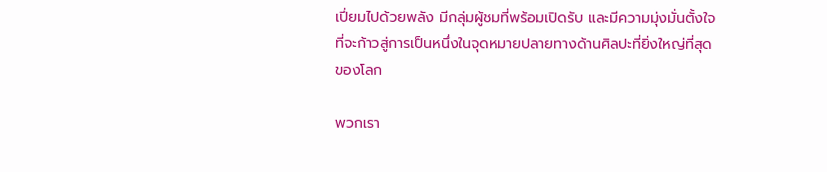เปี่ยมไปด้วยพลัง มีกลุ่มผู้ชมที่พร้อมเปิดรับ และมีความมุ่งมั่นตั้งใจที่จะก้าวสู่การเป็นหนึ่งในจุดหมายปลายทางด้านศิลปะที่ยิ่งใหญ่ที่สุดของโลก

พวกเรา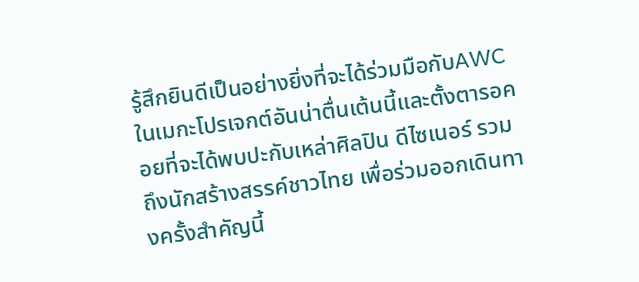รู้สึกยินดีเป็นอย่างยิ่งที่จะได้ร่วมมือกับAWCในเมกะโปรเจกต์อันน่าตื่นเต้นนี้และตั้งตารอคอยที่จะได้พบปะกับเหล่าศิลปิน ดีไซเนอร์ รวมถึงนักสร้างสรรค์ชาวไทย เพื่อร่วมออกเดินทางครั้งสำคัญนี้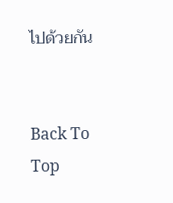ไปด้วยกัน


Back To Top